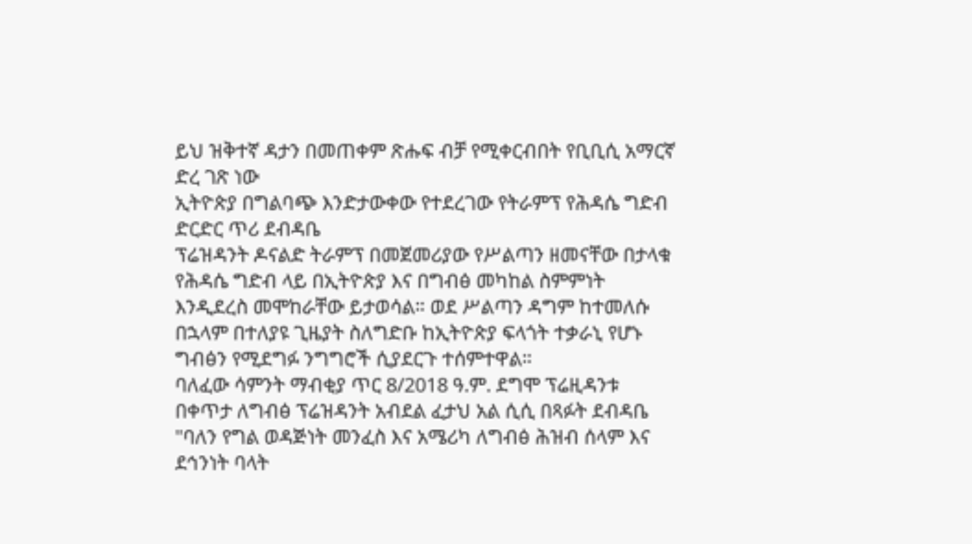ይህ ዝቅተኛ ዳታን በመጠቀም ጽሑፍ ብቻ የሚቀርብበት የቢቢሲ አማርኛ ድረ ገጽ ነው
ኢትዮጵያ በግልባጭ እንድታውቀው የተደረገው የትራምፕ የሕዳሴ ግድብ ድርድር ጥሪ ደብዳቤ
ፕሬዝዳንት ዶናልድ ትራምፕ በመጀመሪያው የሥልጣን ዘመናቸው በታላቁ የሕዳሴ ግድብ ላይ በኢትዮጵያ እና በግብፅ መካከል ስምምነት እንዲደረስ መሞከራቸው ይታወሳል። ወደ ሥልጣን ዳግም ከተመለሱ በኋላም በተለያዩ ጊዜያት ስለግድቡ ከኢትዮጵያ ፍላጎት ተቃራኒ የሆኑ ግብፅን የሚደግፉ ንግግሮች ሲያደርጉ ተሰምተዋል።
ባለፈው ሳምንት ማብቂያ ጥር 8/2018 ዓ.ም. ደግሞ ፕሬዚዳንቱ በቀጥታ ለግብፅ ፕሬዝዳንት አብደል ፈታህ አል ሲሲ በጻፉት ደብዳቤ "ባለን የግል ወዳጅነት መንፈስ እና አሜሪካ ለግብፅ ሕዝብ ሰላም እና ደኅንነት ባላት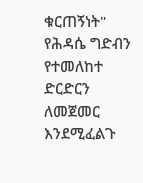ቁርጠኝነት" የሕዳሴ ግድብን የተመለከተ ድርድርን ለመጀመር እንደሚፈልጉ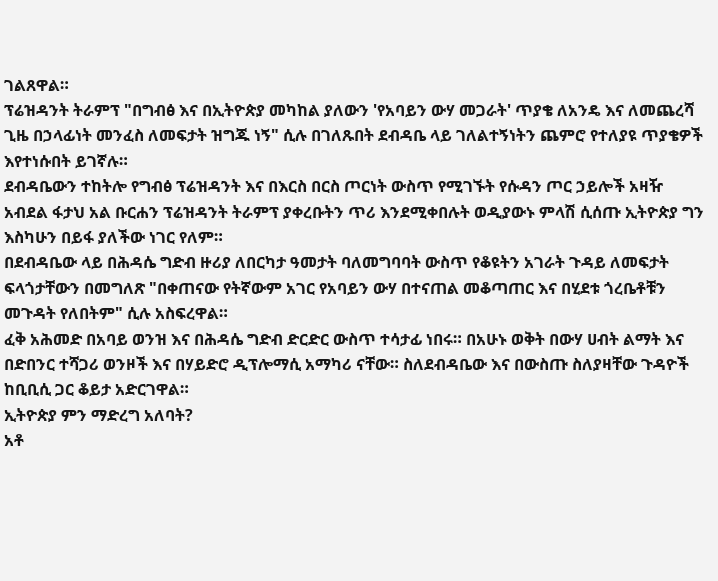ገልጸዋል።
ፕሬዝዳንት ትራምፕ "በግብፅ እና በኢትዮጵያ መካከል ያለውን 'የአባይን ውሃ መጋራት' ጥያቄ ለአንዴ እና ለመጨረሻ ጊዜ በኃላፊነት መንፈስ ለመፍታት ዝግጁ ነኝ" ሲሉ በገለጹበት ደብዳቤ ላይ ገለልተኝነትን ጨምሮ የተለያዩ ጥያቄዎች እየተነሱበት ይገኛሉ።
ደብዳቤውን ተከትሎ የግብፅ ፕሬዝዳንት እና በእርስ በርስ ጦርነት ውስጥ የሚገኙት የሱዳን ጦር ኃይሎች አዛዥ አብደል ፋታህ አል ቡርሐን ፕሬዝዳንት ትራምፕ ያቀረቡትን ጥሪ እንደሚቀበሉት ወዲያውኑ ምላሽ ሲሰጡ ኢትዮጵያ ግን እስካሁን በይፋ ያለችው ነገር የለም።
በደብዳቤው ላይ በሕዳሴ ግድብ ዙሪያ ለበርካታ ዓመታት ባለመግባባት ውስጥ የቆዩትን አገራት ጉዳይ ለመፍታት ፍላጎታቸውን በመግለጽ "በቀጠናው የትኛውም አገር የአባይን ውሃ በተናጠል መቆጣጠር እና በሂደቱ ጎረቤቶቹን መጉዳት የለበትም" ሲሉ አስፍረዋል።
ፈቅ አሕመድ በአባይ ወንዝ እና በሕዳሴ ግድብ ድርድር ውስጥ ተሳታፊ ነበሩ። በአሁኑ ወቅት በውሃ ሀብት ልማት እና በድበንር ተሻጋሪ ወንዞች እና በሃይድሮ ዲፕሎማሲ አማካሪ ናቸው። ስለደብዳቤው እና በውስጡ ስለያዛቸው ጉዳዮች ከቢቢሲ ጋር ቆይታ አድርገዋል።
ኢትዮጵያ ምን ማድረግ አለባት?
አቶ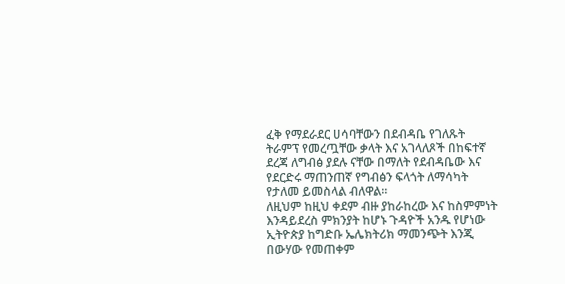ፈቅ የማደራደር ሀሳባቸውን በደብዳቤ የገለጹት ትራምፕ የመረጧቸው ቃላት እና አገላለጾች በከፍተኛ ደረጃ ለግብፅ ያደሉ ናቸው በማለት የደብዳቤው እና የደርድሩ ማጠንጠኛ የግብፅን ፍላጎት ለማሳካት የታለመ ይመስላል ብለዋል።
ለዚህም ከዚህ ቀደም ብዙ ያከራከረው እና ከስምምነት እንዳይደረስ ምክንያት ከሆኑ ጉዳዮች አንዱ የሆነው ኢትዮጵያ ከግድቡ ኤሌክትሪክ ማመንጭት እንጂ በውሃው የመጠቀም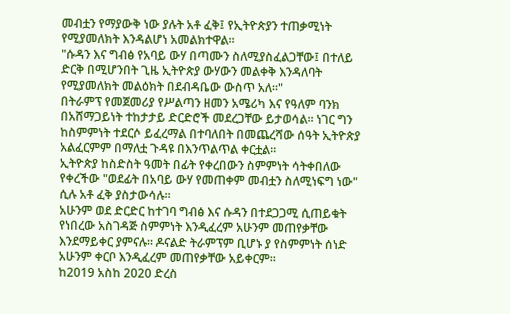መብቷን የማያውቅ ነው ያሉት አቶ ፈቅ፤ የኢትዮጵያን ተጠቃሚነት የሚያመለክት እንዳልሆነ አመልክተዋል።
"ሱዳን እና ግብፅ የአባይ ውሃ በጣሙን ስለሚያስፈልጋቸው፤ በተለይ ድርቅ በሚሆንበት ጊዜ ኢትዮጵያ ውሃውን መልቀቅ እንዳለባት የሚያመለክት መልዕክት በደብዳቤው ውስጥ አለ።"
በትራምፕ የመጀመሪያ የሥልጣን ዘመን አሜሪካ እና የዓለም ባንክ በአሸማጋይነት ተከታታይ ድርድሮች መደረጋቸው ይታወሳል። ነገር ግን ከስምምነት ተደርሶ ይፈረማል በተባለበት በመጨረሻው ሰዓት ኢትዮጵያ አልፈርምም በማለቷ ጉዳዩ በእንጥልጥል ቀርቷል።
ኢትዮጵያ ከስድስት ዓመት በፊት የቀረበውን ስምምነት ሳትቀበለው የቀረችው "ወደፊት በአባይ ውሃ የመጠቀም መብቷን ስለሚነፍግ ነው" ሲሉ አቶ ፈቅ ያስታውሳሉ።
አሁንም ወደ ድርድር ከተገባ ግብፅ እና ሱዳን በተደጋጋሚ ሲጠይቁት የነበረው አስገዳጅ ስምምነት እንዲፈረም አሁንም መጠየቃቸው እንደማይቀር ያምናሉ። ዶናልድ ትራምፕም ቢሆኑ ያ የስምምነት ሰነድ አሁንም ቀርቦ እንዲፈረም መጠየቃቸው አይቀርም።
ከ2019 አስከ 2020 ድረስ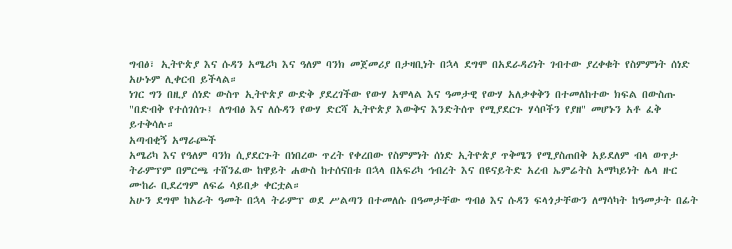ግብፅ፣ ኢትዮጵያ እና ሱዳን አሜሪካ እና ዓለም ባንክ መጀመሪያ በታዛቢነት በኋላ ደግሞ በአደራዳሪነት ገብተው ያረቀቁት የስምምነት ሰነድ አሁኑም ሊቀርብ ይችላል።
ነገር ግን በዚያ ሰነድ ውስጥ ኢትዮጵያ ውድቅ ያደረገችው የውሃ አሞላል እና ዓመታዊ የውሃ አለቃቀቅን በተመለከተው ክፍል በውስጡ "በድብቅ የተሰገሰጉ፤ ለግብፅ እና ለሱዳን የውሃ ድርሻ ኢትዮጵያ እውቅና እንድትሰጥ የሚያደርጉ ሃሳቦችን የያዘ" መሆኑን አቶ ፈቅ ይተቅሳሉ።
አጣብቂኝ አማራጮች
አሜሪካ እና የዓለም ባንክ ሲያደርጉት በነበረው ጥረት የቀረበው የስምምነት ሰነድ ኢትዮጵያ ጥቅሜን የሚያስጠበቅ አይደለም ብላ ወጥታ ትራምፕም በምርጫ ተሸንፈው ከዋይት ሐውስ ከተሰናበቱ በኋላ በአፍሪካ ኅብረት እና በዩናይትድ አረብ ኤምሬትስ አማካይነት ሌላ ዙር ሙከራ ቢደረግም ለፍሬ ሳይበቃ ቀርቷል።
አሁን ደግሞ ከአራት ዓመት በኋላ ትራምፕ ወደ ሥልጣን በተመለሱ በዓመታቸው ግብፅ እና ሱዳን ፍላጎታቸውን ለማሳካት ከዓመታት በፊት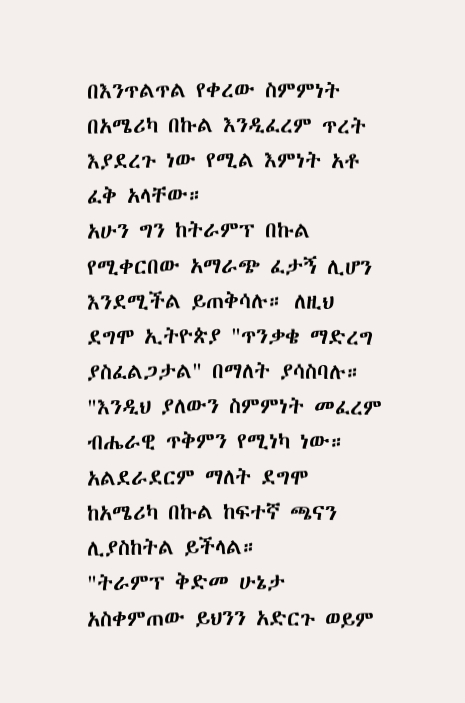በእንጥልጥል የቀረው ስምምነት በአሜሪካ በኩል እንዲፈረም ጥረት እያደረጉ ነው የሚል እምነት አቶ ፈቅ አላቸው።
አሁን ግን ከትራምፕ በኩል የሚቀርበው አማራጭ ፈታኝ ሊሆን እንደሚችል ይጠቅሳሉ። ለዚህ ደግሞ ኢትዮጵያ "ጥንቃቄ ማድረግ ያስፈልጋታል" በማለት ያሳስባሉ።
"እንዲህ ያለውን ስምምነት መፈረም ብሔራዊ ጥቅምን የሚነካ ነው። አልደራደርም ማለት ደግሞ ከአሜሪካ በኩል ከፍተኛ ጫናን ሊያስከትል ይችላል።
"ትራምፕ ቅድመ ሁኔታ አስቀምጠው ይህንን አድርጉ ወይም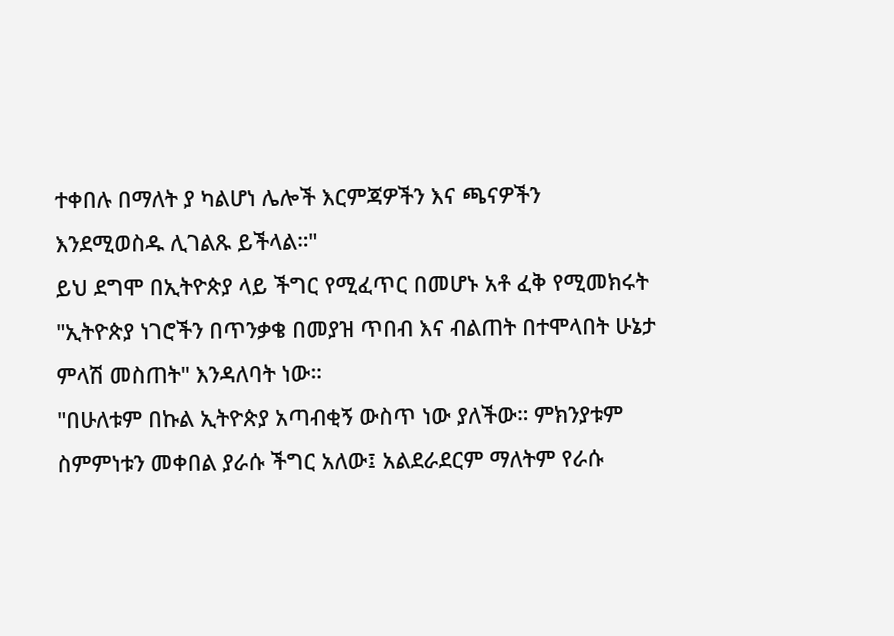ተቀበሉ በማለት ያ ካልሆነ ሌሎች እርምጃዎችን እና ጫናዎችን እንደሚወስዱ ሊገልጹ ይችላል።"
ይህ ደግሞ በኢትዮጵያ ላይ ችግር የሚፈጥር በመሆኑ አቶ ፈቅ የሚመክሩት "ኢትዮጵያ ነገሮችን በጥንቃቄ በመያዝ ጥበብ እና ብልጠት በተሞላበት ሁኔታ ምላሽ መስጠት" እንዳለባት ነው።
"በሁለቱም በኩል ኢትዮጵያ አጣብቂኝ ውስጥ ነው ያለችው። ምክንያቱም ስምምነቱን መቀበል ያራሱ ችግር አለው፤ አልደራደርም ማለትም የራሱ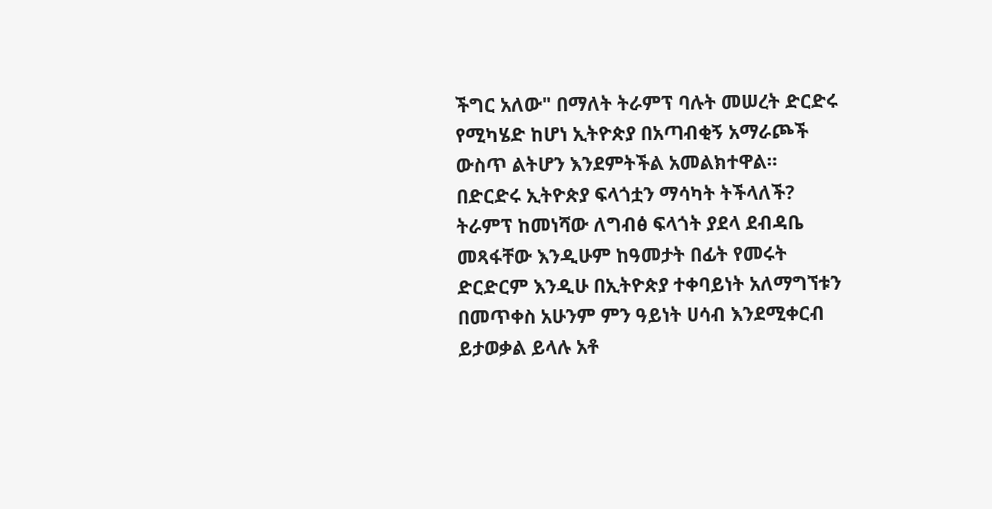ችግር አለው" በማለት ትራምፕ ባሉት መሠረት ድርድሩ የሚካሄድ ከሆነ ኢትዮጵያ በአጣብቂኝ አማራጮች ውስጥ ልትሆን እንደምትችል አመልክተዋል።
በድርድሩ ኢትዮጵያ ፍላጎቷን ማሳካት ትችላለች?
ትራምፕ ከመነሻው ለግብፅ ፍላጎት ያደላ ደብዳቤ መጻፋቸው እንዲሁም ከዓመታት በፊት የመሩት ድርድርም እንዲሁ በኢትዮጵያ ተቀባይነት አለማግኘቱን በመጥቀስ አሁንም ምን ዓይነት ሀሳብ እንደሚቀርብ ይታወቃል ይላሉ አቶ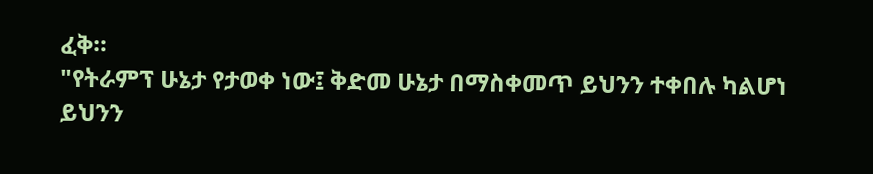ፈቅ።
"የትራምፕ ሁኔታ የታወቀ ነው፤ ቅድመ ሁኔታ በማስቀመጥ ይህንን ተቀበሉ ካልሆነ ይህንን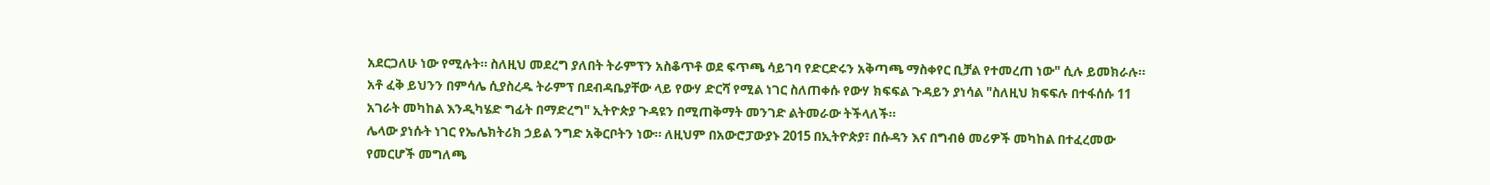አደርጋለሁ ነው የሚሉት። ስለዚህ መደረግ ያለበት ትራምፕን አስቆጥቶ ወደ ፍጥጫ ሳይገባ የድርድሩን አቅጣጫ ማስቀየር ቢቻል የተመረጠ ነው" ሲሉ ይመክራሉ።
አቶ ፈቅ ይህንን በምሳሌ ሲያስረዱ ትራምፕ በደብዳቤያቸው ላይ የውሃ ድርሻ የሚል ነገር ስለጠቀሱ የውሃ ክፍፍል ጉዳይን ያነሳል "ስለዚህ ክፍፍሉ በተፋሰሱ 11 አገራት መካከል እንዲካሄድ ግፊት በማድረግ" ኢትዮጵያ ጉዳዩን በሚጠቅማት መንገድ ልትመራው ትችላለች።
ሌላው ያነሱት ነገር የኤሌክትሪክ ኃይል ንግድ አቅርቦትን ነው። ለዚህም በአውሮፓውያኑ 2015 በኢትዮጵያ፣ በሱዳን እና በግብፅ መሪዎች መካከል በተፈረመው የመርሆች መግለጫ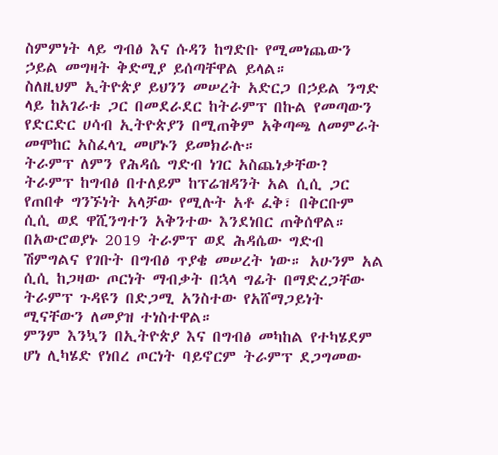ስምምነት ላይ ግብፅ እና ሱዳን ከግድቡ የሚመነጨውን ኃይል መግዛት ቅድሚያ ይሰጣቸዋል ይላል።
ስለዚህም ኢትዮጵያ ይህንን መሠረት አድርጋ በኃይል ንግድ ላይ ከአገራቱ ጋር በመደራደር ከትራምፕ በኩል የመጣውን የድርድር ሀሳብ ኢትዮጵያን በሚጠቅም አቅጣጫ ለመምራት መሞከር አስፈላጊ መሆኑን ይመክራሉ።
ትራምፕ ለምን የሕዳሴ ግድብ ነገር አስጨነቃቸው?
ትራምፕ ከግብፅ በተለይም ከፕሬዝዳንት አል ሲሲ ጋር የጠበቀ ግንኙነት አላቻው የሚሉት አቶ ፈቅ፣ በቅርቡም ሲሲ ወደ ዋሺንግተን አቅንተው እንደነበር ጠቅሰዋል።
በአውሮወያኑ 2019 ትራምፕ ወደ ሕዳሴው ግድብ ሽምግልና የገቡት በግብፅ ጥያቄ መሠረት ነው። አሁንም አል ሲሲ ከጋዛው ጦርነት ማብቃት በኋላ ግፊት በማድረጋቸው ትራምፕ ጉዳዩን በድጋሚ አንስተው የአሸማጋይነት ሚናቸውን ለመያዝ ተነስተዋል።
ምንም እንኳን በኢትዮጵያ እና በግብፅ መካከል የተካሄደም ሆነ ሊካሄድ የነበረ ጦርነት ባይኖርም ትራምፕ ደጋግመው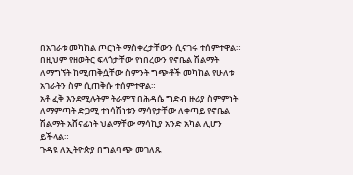በአገራቱ መካከል ጦርነት ማስቀረታቸውን ሲናገሩ ተሰምተዋል።
በዚህም የዘወትር ፍላጎታቸው የነበረውን የኖቤል ሽልማት ለማግኘት ከሚጠቅሷቸው ስምንት ግጭቶች መካከል የሁለቱ አገራትን ስም ሲጠቅሱ ተሰምተዋል።
አቶ ፈቅ እንደሚሉትም ትራምፕ በሕዳሴ ግድብ ዙሪያ ስምምነት ለማምጣት ድጋሚ ተነሳሽነቱን ማሳየታቸው ለቀጣይ የኖቤል ሽልማት አሸናፊነት ህልማቸው ማሳኪያ አንድ አካል ሊሆን ይችላል።
ጉዳዩ ለኢትዮጵያ በግልባጭ መገለጹ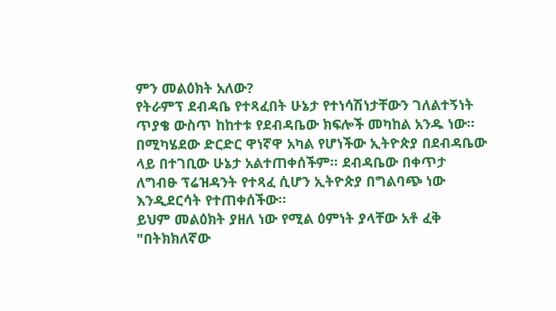ምን መልዕክት አለው?
የትራምፕ ደብዳቤ የተጻፈበት ሁኔታ የተነሳሽነታቸውን ገለልተኝነት ጥያቄ ውስጥ ከከተቱ የደብዳቤው ክፍሎች መካከል አንዱ ነው።
በሚካሄደው ድርድር ዋነኛዋ አካል የሆነችው ኢትዮጵያ በደብዳቤው ላይ በተገቢው ሁኔታ አልተጠቀሰችም። ደብዳቤው በቀጥታ ለግብፁ ፕሬዝዳንት የተጻፈ ሲሆን ኢትዮጵያ በግልባጭ ነው እንዲደርሳት የተጠቀሰችው።
ይህም መልዕክት ያዘለ ነው የሚል ዕምነት ያላቸው አቶ ፈቅ "በትክክለኛው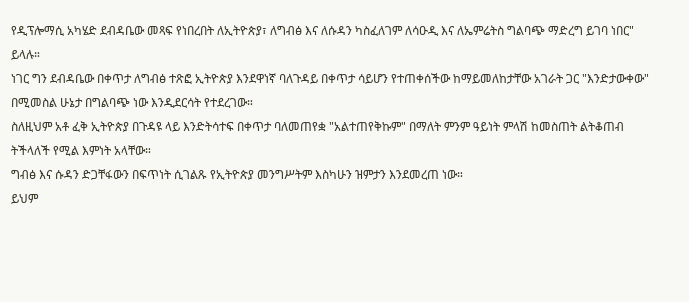የዲፕሎማሲ አካሄድ ደብዳቤው መጻፍ የነበረበት ለኢትዮጵያ፣ ለግብፅ እና ለሱዳን ካስፈለገም ለሳዑዲ እና ለኤምሬትስ ግልባጭ ማድረግ ይገባ ነበር" ይላሉ።
ነገር ግን ደብዳቤው በቀጥታ ለግብፅ ተጽፎ ኢትዮጵያ እንደዋነኛ ባለጉዳይ በቀጥታ ሳይሆን የተጠቀሰችው ከማይመለከታቸው አገራት ጋር "እንድታውቀው" በሚመስል ሁኔታ በግልባጭ ነው እንዲደርሳት የተደረገው።
ስለዚህም አቶ ፈቅ ኢትዮጵያ በጉዳዩ ላይ እንድትሳተፍ በቀጥታ ባለመጠየቋ "አልተጠየቅኩም" በማለት ምንም ዓይነት ምላሽ ከመስጠት ልትቆጠብ ትችላለች የሚል እምነት አላቸው።
ግብፅ እና ሱዳን ድጋቸፋውን በፍጥነት ሲገልጹ የኢትዮጵያ መንግሥትም እስካሁን ዝምታን እንደመረጠ ነው።
ይህም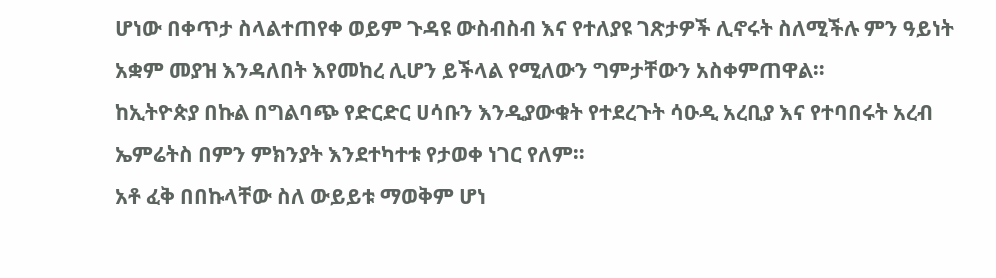ሆነው በቀጥታ ስላልተጠየቀ ወይም ጉዳዩ ውስብስብ እና የተለያዩ ገጽታዎች ሊኖሩት ስለሚችሉ ምን ዓይነት አቋም መያዝ እንዳለበት እየመከረ ሊሆን ይችላል የሚለውን ግምታቸውን አስቀምጠዋል።
ከኢትዮጵያ በኩል በግልባጭ የድርድር ሀሳቡን እንዲያውቁት የተደረጉት ሳዑዲ አረቢያ እና የተባበሩት አረብ ኤምሬትስ በምን ምክንያት እንደተካተቱ የታወቀ ነገር የለም።
አቶ ፈቅ በበኩላቸው ስለ ውይይቱ ማወቅም ሆነ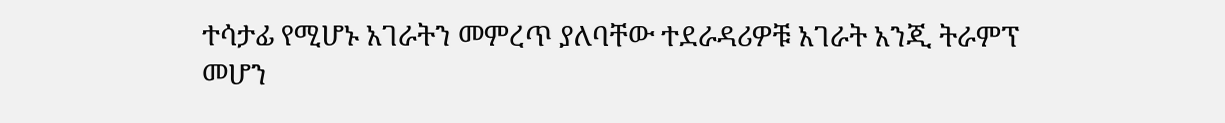ተሳታፊ የሚሆኑ አገራትን መምረጥ ያለባቸው ተደራዳሪዎቹ አገራት አንጂ ትራምፕ መሆን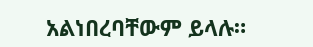አልነበረባቸውም ይላሉ።